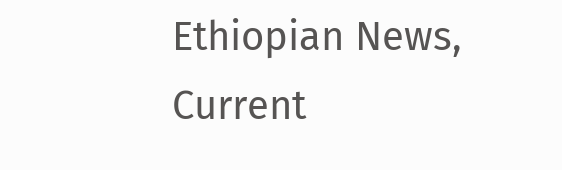Ethiopian News, Current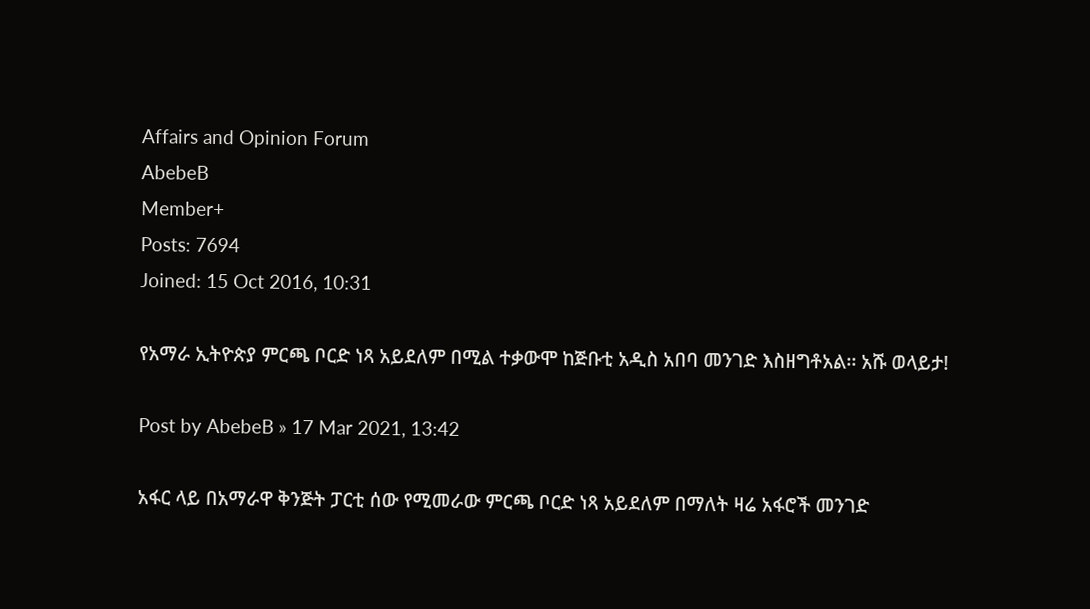Affairs and Opinion Forum
AbebeB
Member+
Posts: 7694
Joined: 15 Oct 2016, 10:31

የአማራ ኢትዮጵያ ምርጫ ቦርድ ነጻ አይደለም በሚል ተቃውሞ ከጅቡቲ አዲስ አበባ መንገድ እስዘግቶአል፡፡ አሹ ወላይታ!

Post by AbebeB » 17 Mar 2021, 13:42

አፋር ላይ በአማራዋ ቅንጅት ፓርቲ ሰው የሚመራው ምርጫ ቦርድ ነጻ አይደለም በማለት ዛሬ አፋሮች መንገድ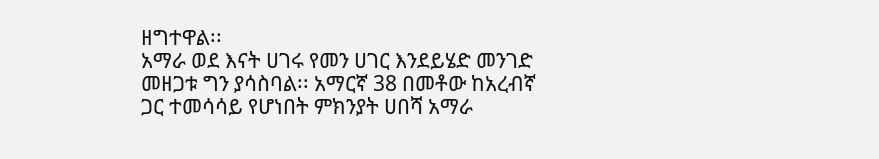ዘግተዋል፡፡
አማራ ወደ እናት ሀገሩ የመን ሀገር እንደይሄድ መንገድ መዘጋቱ ግን ያሳስባል፡፡ አማርኛ 38 በመቶው ከአረብኛ ጋር ተመሳሳይ የሆነበት ምክንያት ሀበሻ አማራ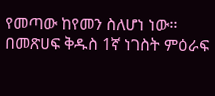የመጣው ከየመን ስለሆነ ነው፡፡ በመጽሀፍ ቅዱስ 1ኛ ነገስት ምዕራፍ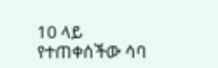10 ላይ የተጠቀሰችው ሳባ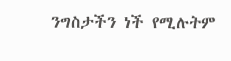ንግስታችን ነች የሚሉትም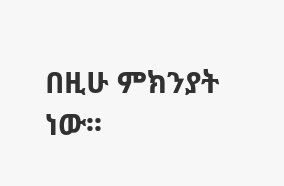በዚሁ ምክንያት ነው፡፡